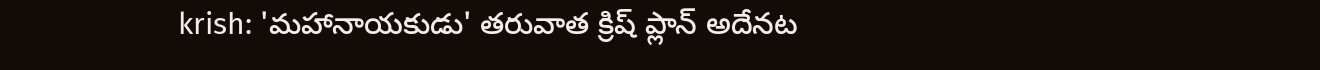krish: 'మహానాయకుడు' తరువాత క్రిష్ ప్లాన్ అదేనట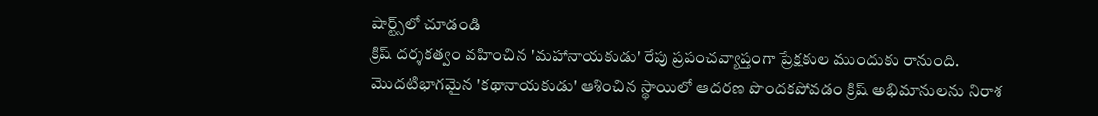షార్ట్స్‌లో చూడండి
క్రిష్ దర్శకత్వం వహించిన 'మహానాయకుడు' రేపు ప్రపంచవ్యాప్తంగా ప్రేక్షకుల ముందుకు రానుంది. మొదటిభాగమైన 'కథానాయకుడు' ఆశించిన స్థాయిలో ఆదరణ పొందకపోవడం క్రిష్ అభిమానులను నిరాశ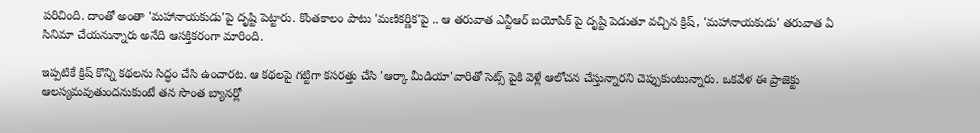పరిచింది. దాంతో అంతా 'మహానాయకుడు'పై దృష్టి పెట్టారు. కొంతకాలం పాటు 'మణికర్ణిక'పై .. ఆ తరువాత ఎన్టీఆర్ బయోపిక్ పై దృష్టి పెడుతూ వచ్చిన క్రిష్, 'మహానాయకుడు' తరువాత ఏ సినిమా చేయనున్నారు అనేది ఆసక్తికరంగా మారింది.

ఇప్పటికే క్రిష్ కొన్ని కథలను సిద్ధం చేసి ఉంచారట. ఆ కథలపై గట్టిగా కసరత్తు చేసి 'ఆర్కా మీడియా'వారితో సెట్స్ పైకి వెళ్లే ఆలోచన చేస్తున్నారని చెప్పుకుంటున్నారు. ఒకవేళ ఈ ప్రాజెక్టు ఆలస్యమవుతుందనుకుంటే తన సొంత బ్యానర్లో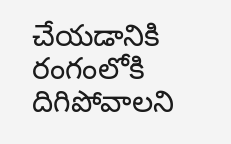చేయడానికి రంగంలోకి దిగిపోవాలని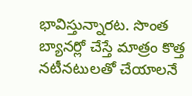భావిస్తున్నారట. సొంత బ్యానర్లో చేస్తే మాత్రం కొత్త నటీనటులతో చేయాలనే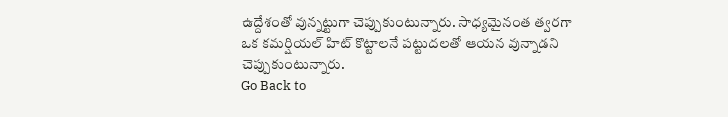ఉద్దేశంతో వున్నట్టుగా చెప్పుకుంటున్నారు. సాధ్యమైనంత త్వరగా ఒక కమర్షియల్ హిట్ కొట్టాలనే పట్టుదలతో ఆయన వున్నాడని చెప్పుకుంటున్నారు.
Go Back to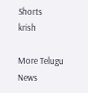Shorts
krish

More Telugu News